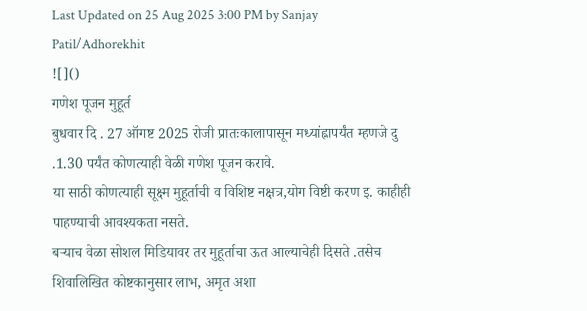Last Updated on 25 Aug 2025 3:00 PM by Sanjay Patil/Adhorekhit
![]()
गणेश पूजन मुहूर्त
बुधवार दि . 27 ऑगष्ट 2025 रोजी प्रातःकालापासून मध्यांह्नापर्यंत म्हणजे दु .1.30 पर्यंत कोणत्याही वेळी गणेश पूजन करावे.
या साठी कोणत्याही सूक्ष्म मुहूर्ताची व विशिष्ट नक्षत्र,योग विष्टी करण इ. काहीही पाहण्याची आवश्यकता नसते.
बऱ्याच वेळा सोशल मिडियावर तर मुहूर्ताचा ऊत आल्याचेही दिसते .तसेच शिवालिखित कोष्टकानुसार लाभ, अमृत अशा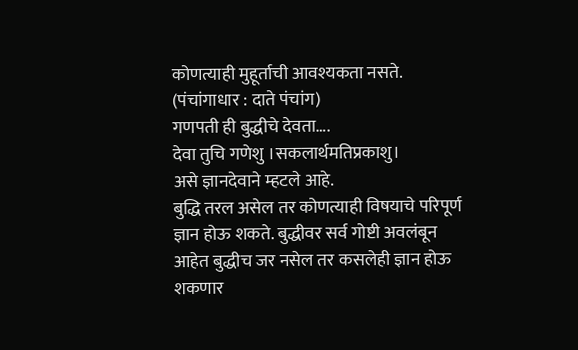कोणत्याही मुहूर्ताची आवश्यकता नसते.
(पंचांगाधार : दाते पंचांग)
गणपती ही बुद्धीचे देवता….
देवा तुचि गणेशु ।सकलार्थमतिप्रकाशु।
असे ज्ञानदेवाने म्हटले आहे.
बुद्धि तरल असेल तर कोणत्याही विषयाचे परिपूर्ण ज्ञान होऊ शकते. बुद्धीवर सर्व गोष्टी अवलंबून आहेत बुद्धीच जर नसेल तर कसलेही ज्ञान होऊ शकणार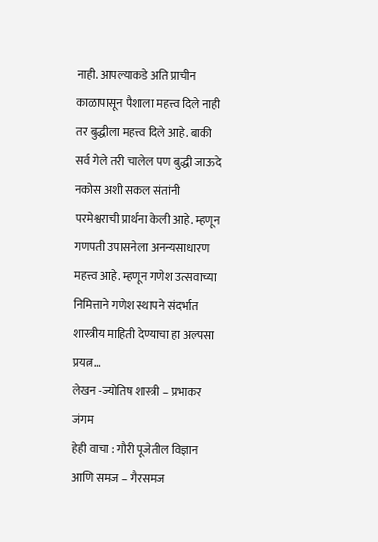नाही. आपल्याकडे अति प्राचीन काळापासून पैशाला महत्त्व दिले नाही तर बुद्धीला महत्त्व दिले आहे. बाकी सर्व गेले तरी चालेल पण बुद्धी जाऊदे नकोस अशी सकल संतांनी परमेश्वराची प्रार्थना केली आहे. म्हणून गणपती उपासनेला अनन्यसाधारण महत्त्व आहे. म्हणून गणेश उत्सवाच्या निमित्ताने गणेश स्थापने संदर्भात शास्त्रीय माहिती देण्याचा हा अल्पसा प्रयत्न…
लेखन -ज्योतिष शास्त्री – प्रभाकर जंगम
हेही वाचा : गौरी पूजेतील विज्ञान आणि समज – गैरसमज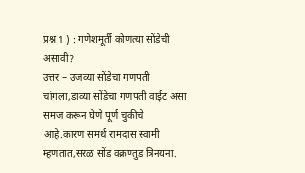प्रश्न 1 ) : गणेशमूर्ती कोणत्या सोंडेची असावी?
उत्तर – उजव्या सोंडेचा गणपती चांगला,डाव्या सोंडेचा गणपती वाईट असा समज करून घेणे पूर्ण चुकीचे आहे.कारण समर्थ रामदास स्वामी म्हणतात,सरळ सोंड वक्रण्तुड त्रिनयना.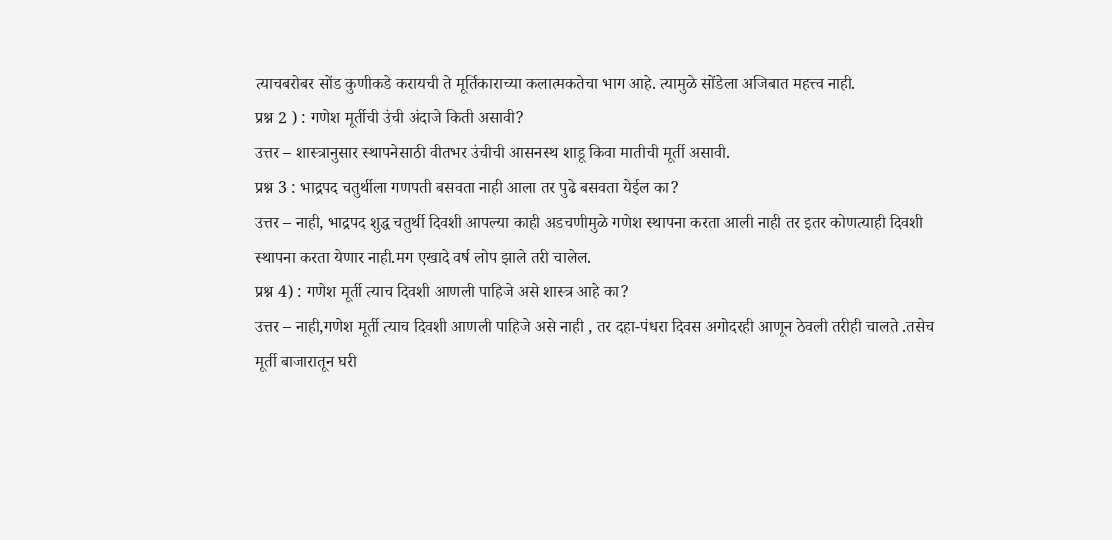त्याचबरोबर सोंड कुणीकडे करायची ते मूर्तिकाराच्या कलात्मकतेचा भाग आहे. त्यामुळे सोंडेला अजिबात महत्त्व नाही.
प्रश्न 2 ) : गणेश मूर्तीची उंची अंदाजे किती असावी?
उत्तर – शास्त्रानुसार स्थापनेसाठी वीतभर उंचीची आसनस्थ शाडू किवा मातीची मूर्ती असावी.
प्रश्न 3 : भाद्रपद चतुर्थीला गणपती बसवता नाही आला तर पुढे बसवता येईल का?
उत्तर – नाही, भाद्रपद शुद्ध चतुर्थी दिवशी आपल्या काही अडचणीमुळे गणेश स्थापना करता आली नाही तर इतर कोणत्याही दिवशी स्थापना करता येणार नाही.मग एखादे वर्ष लोप झाले तरी चालेल.
प्रश्न 4) : गणेश मूर्ती त्याच दिवशी आणली पाहिजे असे शास्त्र आहे का?
उत्तर – नाही,गणेश मूर्ती त्याच दिवशी आणली पाहिजे असे नाही , तर दहा-पंधरा दिवस अगोदरही आणून ठेवली तरीही चालते .तसेच मूर्ती बाजारातून घरी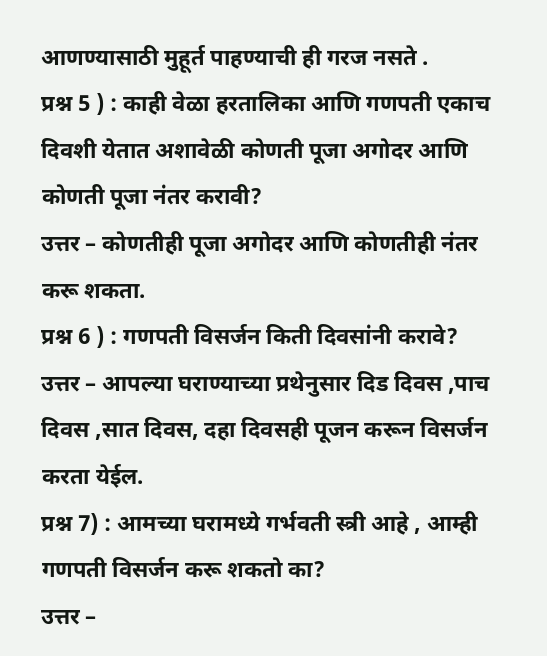आणण्यासाठी मुहूर्त पाहण्याची ही गरज नसते .
प्रश्न 5 ) : काही वेळा हरतालिका आणि गणपती एकाच दिवशी येतात अशावेळी कोणती पूजा अगोदर आणि कोणती पूजा नंतर करावी?
उत्तर – कोणतीही पूजा अगोदर आणि कोणतीही नंतर करू शकता.
प्रश्न 6 ) : गणपती विसर्जन किती दिवसांनी करावे?
उत्तर – आपल्या घराण्याच्या प्रथेनुसार दिड दिवस ,पाच दिवस ,सात दिवस, दहा दिवसही पूजन करून विसर्जन करता येईल.
प्रश्न 7) : आमच्या घरामध्ये गर्भवती स्त्री आहे , आम्ही गणपती विसर्जन करू शकतो का?
उत्तर –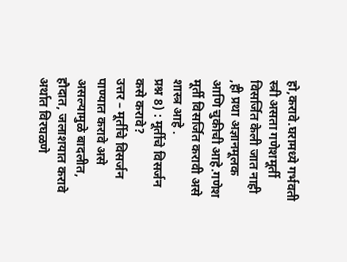हो,करावे.घरामध्ये गर्भवती स्त्री असता गणेशमूर्ती विसर्जित केली जात नाही ,ही प्रथा अज्ञानमूलक आणि चुकीची आहे.गणेश मूर्ती विसर्जित करावी असे शास्त्र आहे .
प्रश्न 8) : मूर्तीचे विसर्जन कसे करावे?
उत्तर – मूर्तीचे विसर्जन पाण्यात करावे असे असल्यामुळे बादलीत, हौदात, जलाशयात करावे अर्थात विरघळणे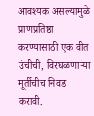आवश्यक असल्यामुळे प्राणप्रतिष्ठा करण्यासाठी एक वीत उंचीची, विरघळणाऱ्या मूर्तीचीच निवड करावी.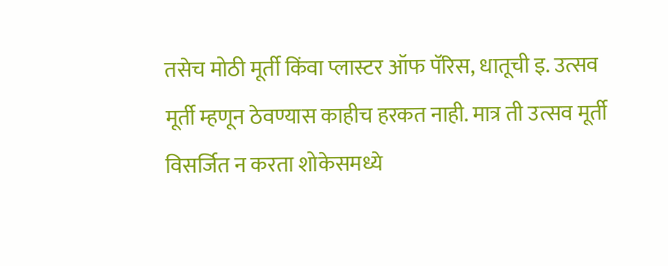तसेच मोठी मूर्ती किंवा प्लास्टर ऑफ पॅरिस, धातूची इ. उत्सव मूर्ती म्हणून ठेवण्यास काहीच हरकत नाही. मात्र ती उत्सव मूर्ती विसर्जित न करता शोकेसमध्ये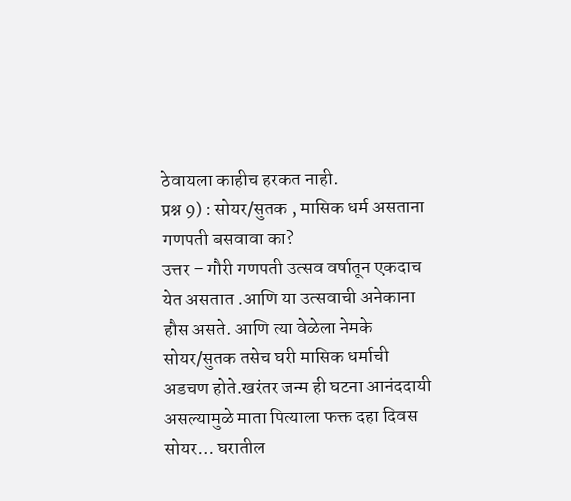ठेवायला काहीच हरकत नाही.
प्रश्न 9) : सोयर/सुतक , मासिक धर्म असताना गणपती बसवावा का?
उत्तर – गौरी गणपती उत्सव वर्षातून एकदाच येत असतात .आणि या उत्सवाची अनेकाना हौस असते. आणि त्या वेळेला नेमके सोयर/सुतक तसेच घरी मासिक धर्माची अडचण होते.खरंतर जन्म ही घटना आनंददायी असल्यामुळे माता पित्याला फक्त दहा दिवस सोयर… घरातील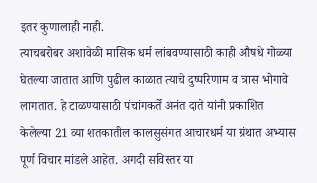इतर कुणालाही नाही.
त्याचबरोबर अशावेळी मासिक धर्म लांबवण्यासाठी काही औषधे गोळ्या घेतल्या जातात आणि पुढील काळात त्याचे दुष्परिणाम व त्रास भोगावे लागतात. हे टाळण्यासाठी पंचांगकर्ते अनंत दाते यांनी प्रकाशित केलेल्या 21 व्या शतकातील कालसुसंगत आचारधर्म या ग्रंथात अभ्यास पूर्ण विचार मांडले आहेत. अगदी सविस्तर या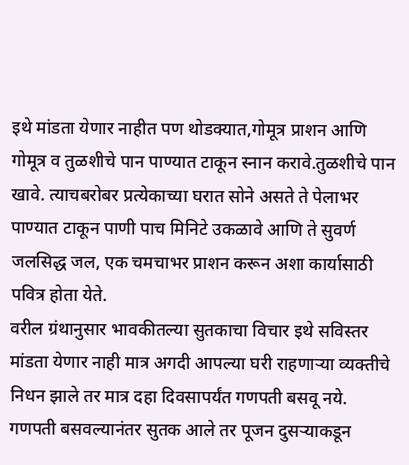इथे मांडता येणार नाहीत पण थोडक्यात,गोमूत्र प्राशन आणि गोमूत्र व तुळशीचे पान पाण्यात टाकून स्नान करावे.तुळशीचे पान खावे. त्याचबरोबर प्रत्येकाच्या घरात सोने असते ते पेलाभर पाण्यात टाकून पाणी पाच मिनिटे उकळावे आणि ते सुवर्ण जलसिद्ध जल, एक चमचाभर प्राशन करून अशा कार्यासाठी पवित्र होता येते.
वरील ग्रंथानुसार भावकीतल्या सुतकाचा विचार इथे सविस्तर मांडता येणार नाही मात्र अगदी आपल्या घरी राहणाऱ्या व्यक्तीचे निधन झाले तर मात्र दहा दिवसापर्यंत गणपती बसवू नये.
गणपती बसवल्यानंतर सुतक आले तर पूजन दुसऱ्याकडून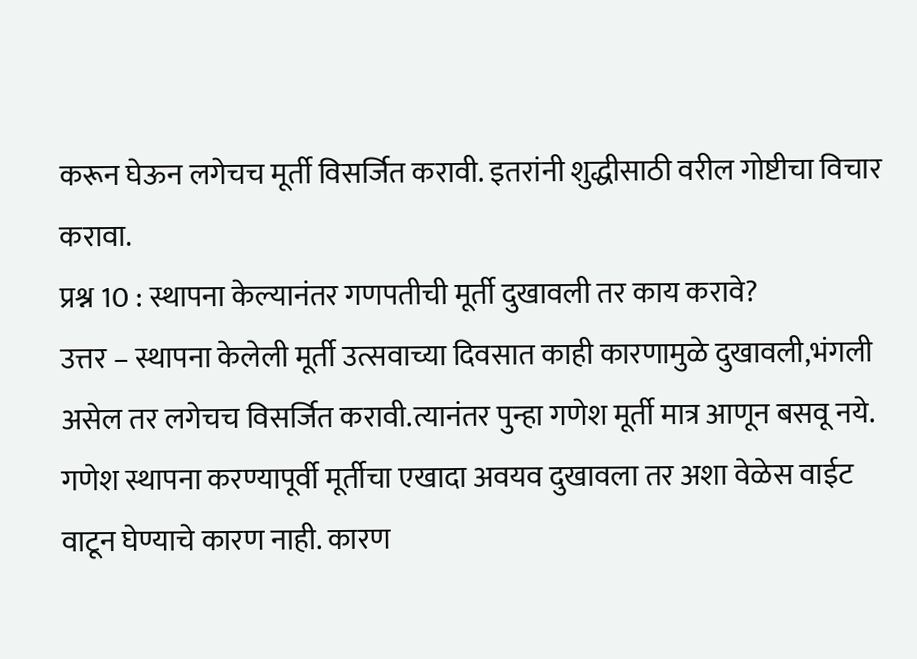करून घेऊन लगेचच मूर्ती विसर्जित करावी. इतरांनी शुद्धीसाठी वरील गोष्टीचा विचार करावा.
प्रश्न 10 : स्थापना केल्यानंतर गणपतीची मूर्ती दुखावली तर काय करावे?
उत्तर – स्थापना केलेली मूर्ती उत्सवाच्या दिवसात काही कारणामुळे दुखावली,भंगली असेल तर लगेचच विसर्जित करावी.त्यानंतर पुन्हा गणेश मूर्ती मात्र आणून बसवू नये. गणेश स्थापना करण्यापूर्वी मूर्तीचा एखादा अवयव दुखावला तर अशा वेळेस वाईट वाटून घेण्याचे कारण नाही. कारण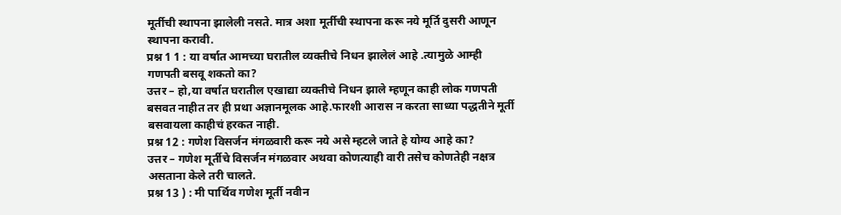मूर्तीची स्थापना झालेली नसते. मात्र अशा मूर्तीची स्थापना करू नये मूर्ति दुसरी आणून स्थापना करावी.
प्रश्न 1 1 : या वर्षात आमच्या घरातील व्यक्तीचे निधन झालेलं आहे .त्यामुळे आम्ही गणपती बसवू शकतो का?
उत्तर – हो,या वर्षात घरातील एखाद्या व्यक्तीचे निधन झाले म्हणून काही लोक गणपती बसवत नाहीत तर ही प्रथा अज्ञानमूलक आहे.फारशी आरास न करता साध्या पद्धतीने मूर्ती बसवायला काहीचं हरकत नाही.
प्रश्न 12 : गणेश विसर्जन मंगळवारी करू नये असे म्हटले जाते हे योग्य आहे का?
उत्तर – गणेश मूर्तीचे विसर्जन मंगळवार अथवा कोणत्याही वारी तसेच कोणतेही नक्षत्र असताना केले तरी चालते.
प्रश्न 13 ) : मी पार्थिव गणेश मूर्ती नवीन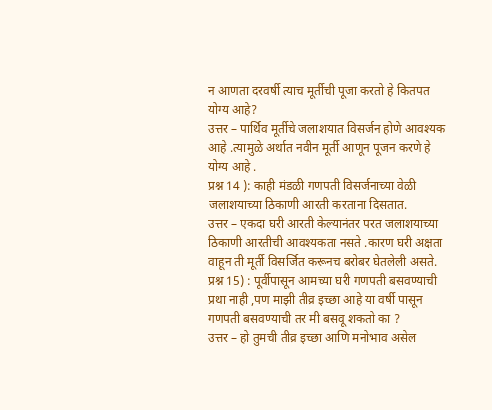न आणता दरवर्षी त्याच मूर्तीची पूजा करतो हे कितपत योग्य आहे?
उत्तर – पार्थिव मूर्तीचे जलाशयात विसर्जन होणे आवश्यक आहे .त्यामुळे अर्थात नवीन मूर्ती आणून पूजन करणे हे योग्य आहे .
प्रश्न 14 ): काही मंडळी गणपती विसर्जनाच्या वेळी जलाशयाच्या ठिकाणी आरती करताना दिसतात.
उत्तर – एकदा घरी आरती केल्यानंतर परत जलाशयाच्या ठिकाणी आरतीची आवश्यकता नसते .कारण घरी अक्षता वाहून ती मूर्ती विसर्जित करूनच बरोबर घेतलेली असते.
प्रश्न 15) : पूर्वीपासून आमच्या घरी गणपती बसवण्याची प्रथा नाही ,पण माझी तीव्र इच्छा आहे या वर्षी पासून गणपती बसवण्याची तर मी बसवू शकतो का ?
उत्तर – हो तुमची तीव्र इच्छा आणि मनोभाव असेल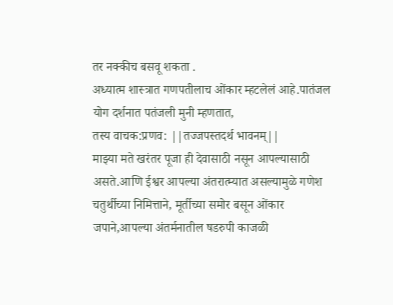तर नक्कीच बसवू शकता .
अध्यात्म शास्त्रात गणपतीलाच ओंकार म्हटलेलं आहे.पातंजल योग दर्शनात पतंजली मुनी म्हणतात,
तस्य वाचक:प्रणव: ||तज्जपस्तदर्थ भावनम्||
माझ्या मते खरंतर पूजा ही देवासाठी नसून आपल्यासाठी असते.आणि ईश्वर आपल्या अंतरात्म्यात असल्यामुळे गणेश चतुर्थीच्या निमित्ताने, मूर्तीच्या समोर बसून ओंकार जपाने,आपल्या अंतर्मनातील षडरुपी काजळी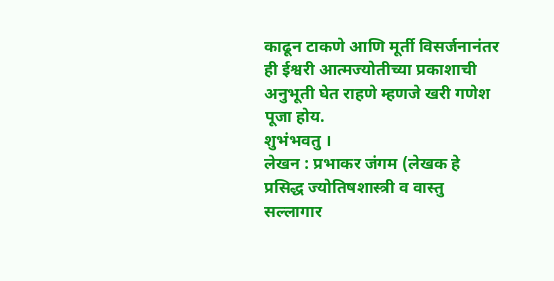काढून टाकणे आणि मूर्ती विसर्जनानंतर ही ईश्वरी आत्मज्योतीच्या प्रकाशाची अनुभूती घेत राहणे म्हणजे खरी गणेश पूजा होय.
शुभंभवतु ।
लेखन : प्रभाकर जंगम (लेखक हे प्रसिद्ध ज्योतिषशास्त्री व वास्तु सल्लागार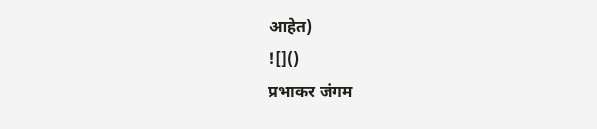आहेत)
![]()
प्रभाकर जंगम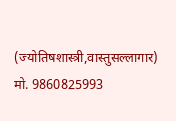(ज्योतिषशास्त्री,वास्तुसल्लागार)
मो. 9860825993